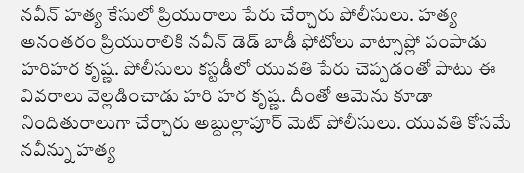నవీన్ హత్య కేసులో ప్రియురాలు పేరు చేర్చారు పోలీసులు. హత్య అనంతరం ప్రియురాలికి నవీన్ డెడ్ బాడీ ఫోటోలు వాట్సాప్లో పంపాడు హరిహర కృష్ణ. పోలీసులు కస్టడీలో యువతి పేరు చెప్పడంతో పాటు ఈ వివరాలు వెల్లడించాడు హరి హర కృష్ణ. దీంతో ఆమెను కూడా నిందితురాలుగా చేర్చారు అబ్దుల్లాపూర్ మెట్ పోలీసులు. యువతి కోసమే నవీన్ను హత్య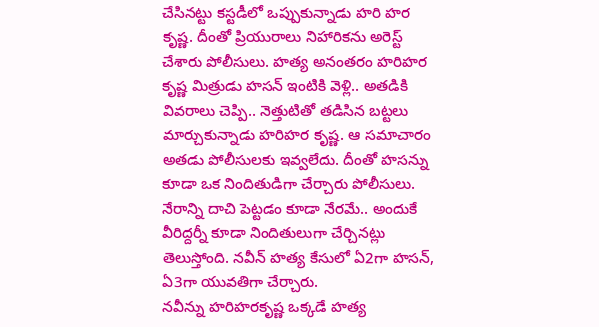చేసినట్టు కస్టడీలో ఒప్పుకున్నాడు హరి హర కృష్ణ. దీంతో ప్రియురాలు నిహారికను అరెస్ట్ చేశారు పోలీసులు. హత్య అనంతరం హరిహర కృష్ణ మిత్రుడు హసన్ ఇంటికి వెళ్లి.. అతడికి వివరాలు చెప్పి.. నెత్తుటితో తడిసిన బట్టలు మార్చుకున్నాడు హరిహర కృష్ణ. ఆ సమాచారం అతడు పోలీసులకు ఇవ్వలేదు. దీంతో హసన్ను కూడా ఒక నిందితుడిగా చేర్చారు పోలీసులు. నేరాన్ని దాచి పెట్టడం కూడా నేరమే.. అందుకే వీరిద్దర్నీ కూడా నిందితులుగా చేర్చినట్లు తెలుస్తోంది. నవీన్ హత్య కేసులో ఏ2గా హసన్, ఏ3గా యువతిగా చేర్చారు.
నవీన్ను హరిహరకృష్ణ ఒక్కడే హత్య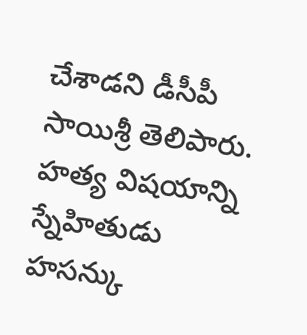చేశాడని డీసీపీ సాయిశ్రీ తెలిపారు. హత్య విషయాన్ని స్నేహితుడు హసన్కు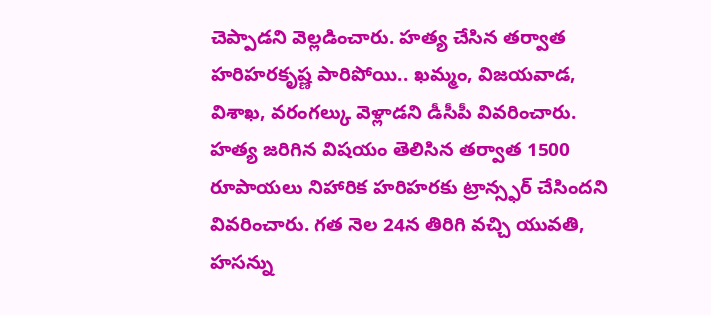చెప్పాడని వెల్లడించారు. హత్య చేసిన తర్వాత హరిహరకృష్ణ పారిపోయి.. ఖమ్మం, విజయవాడ, విశాఖ, వరంగల్కు వెళ్లాడని డీసీపీ వివరించారు. హత్య జరిగిన విషయం తెలిసిన తర్వాత 1500 రూపాయలు నిహారిక హరిహరకు ట్రాన్స్ఫర్ చేసిందని వివరించారు. గత నెల 24న తిరిగి వచ్చి యువతి, హసన్ను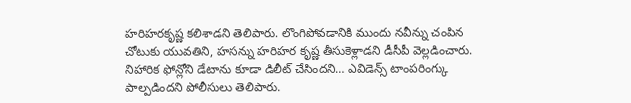హరిహరకృష్ణ కలిశాడని తెలిపారు. లొంగిపోవడానికి ముందు నవీన్ను చంపిన చోటుకు యువతిని, హసన్ను హరిహర కృష్ణ తీసుకెళ్లాడని డీసీపీ వెల్లడించారు. నిహారిక ఫోన్లోని డేటాను కూడా డిలీట్ చేసిందని… ఎవిడెన్స్ టాంపరింగ్కు పాల్పడిందని పోలీసులు తెలిపారు.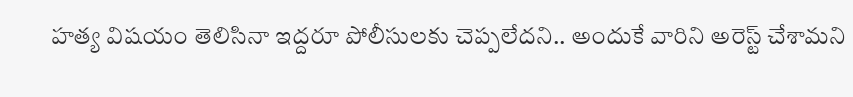హత్య విషయం తెలిసినా ఇద్దరూ పోలీసులకు చెప్పలేదని.. అందుకే వారిని అరెస్ట్ చేశామని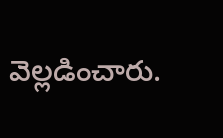వెల్లడించారు.